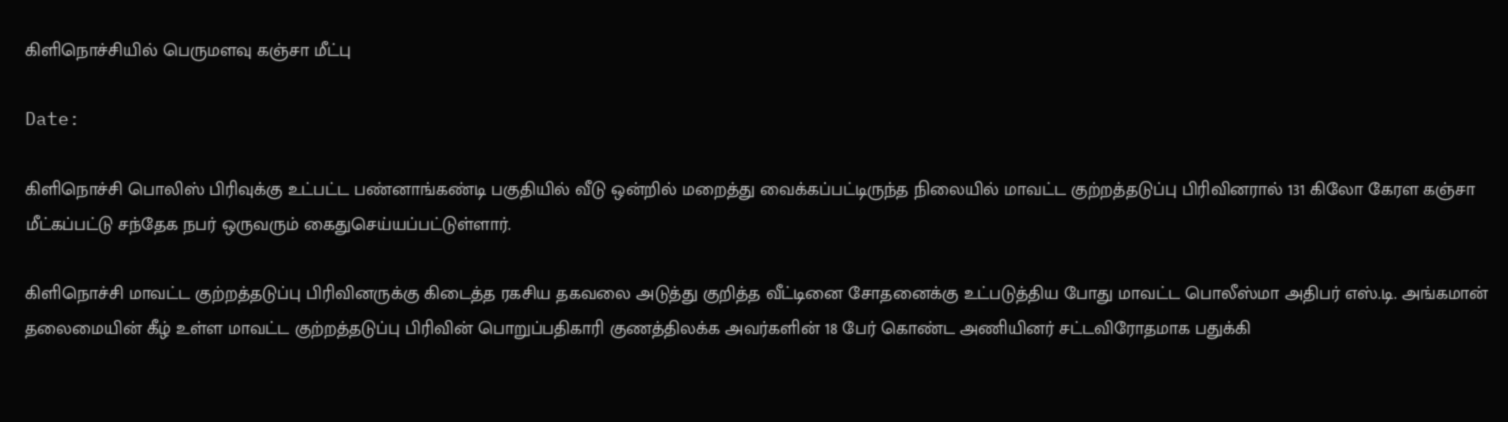கிளிநொச்சியில் பெருமளவு கஞ்சா மீட்பு

Date:

கிளிநொச்சி பொலிஸ் பிரிவுக்கு உட்பட்ட பண்னாங்கண்டி பகுதியில் வீடு ஒன்றில் மறைத்து வைக்கப்பட்டிருந்த நிலையில் மாவட்ட குற்றத்தடுப்பு பிரிவினரால் 131 கிலோ கேரள கஞ்சா மீட்கப்பட்டு சந்தேக நபர் ஒருவரும் கைதுசெய்யப்பட்டுள்ளார்.

கிளிநொச்சி மாவட்ட குற்றத்தடுப்பு பிரிவினருக்கு கிடைத்த ரகசிய தகவலை அடுத்து குறித்த வீட்டினை சோதனைக்கு உட்படுத்திய போது மாவட்ட பொலீஸ்மா அதிபர் எஸ்.டி. அங்கமான் தலைமையின் கீழ் உள்ள மாவட்ட குற்றத்தடுப்பு பிரிவின் பொறுப்பதிகாரி குணத்திலக்க அவர்களின் 18 பேர் கொண்ட அணியினர் சட்டவிரோதமாக பதுக்கி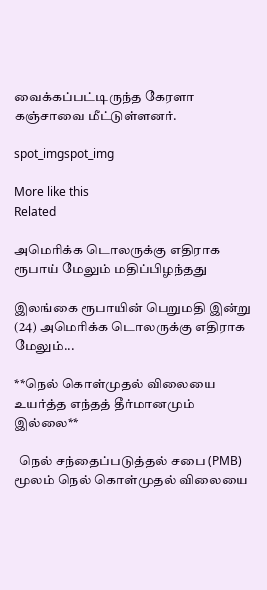வைக்கப்பட்டிருந்த கேரளா கஞ்சாவை மீட்டுள்ளனர்.

spot_imgspot_img

More like this
Related

அமெரிக்க டொலருக்கு எதிராக ரூபாய் மேலும் மதிப்பிழந்தது

இலங்கை ரூபாயின் பெறுமதி இன்று (24) அமெரிக்க டொலருக்கு எதிராக மேலும்...

**நெல் கொள்முதல் விலையை உயர்த்த எந்தத் தீர்மானமும் இல்லை**

  நெல் சந்தைப்படுத்தல் சபை (PMB) மூலம் நெல் கொள்முதல் விலையை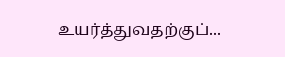உயர்த்துவதற்குப்...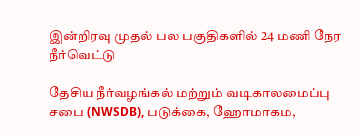இன்றிரவு முதல் பல பகுதிகளில் 24 மணி நேர நீர்வெட்டு

தேசிய நீர்வழங்கல் மற்றும் வடிகாலமைப்பு சபை (NWSDB), படுக்கை, ஹோமாகம,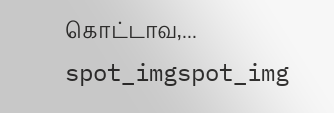கொட்டாவ,...
spot_imgspot_img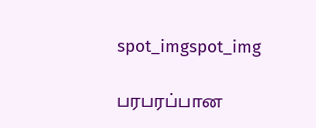spot_imgspot_img

பரபரப்பான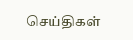செய்திகள்